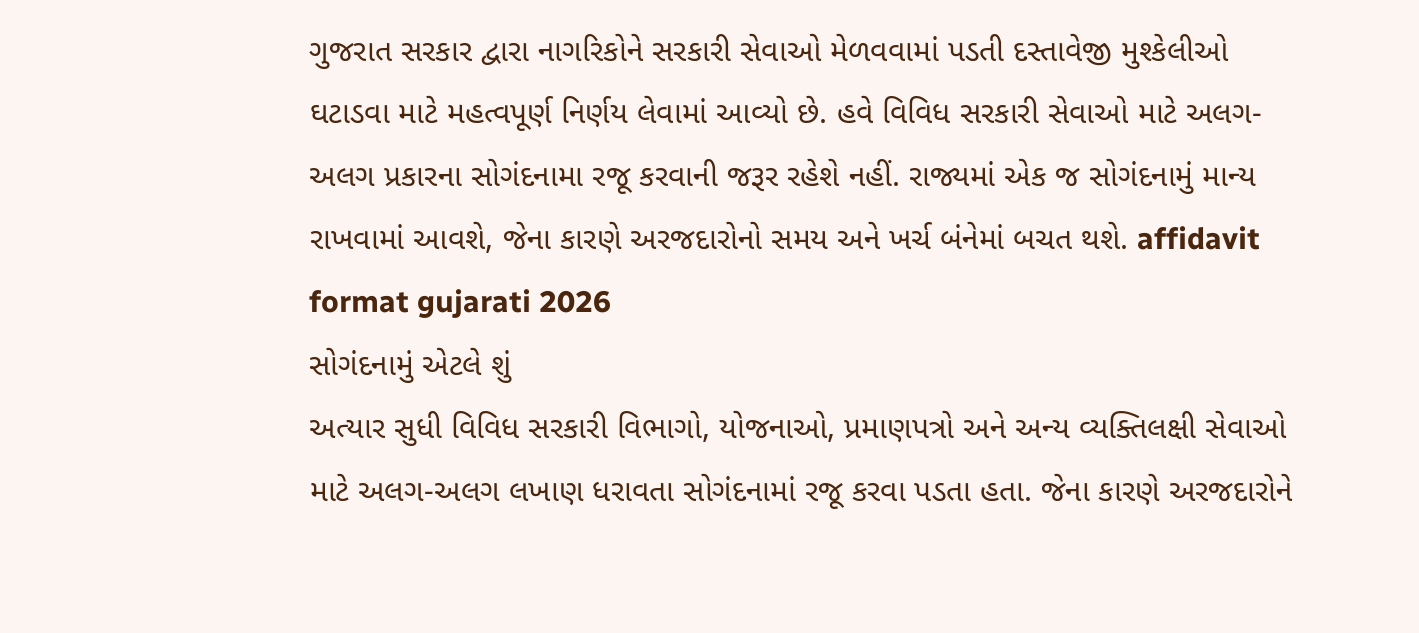ગુજરાત સરકાર દ્વારા નાગરિકોને સરકારી સેવાઓ મેળવવામાં પડતી દસ્તાવેજી મુશ્કેલીઓ ઘટાડવા માટે મહત્વપૂર્ણ નિર્ણય લેવામાં આવ્યો છે. હવે વિવિધ સરકારી સેવાઓ માટે અલગ-અલગ પ્રકારના સોગંદનામા રજૂ કરવાની જરૂર રહેશે નહીં. રાજ્યમાં એક જ સોગંદનામું માન્ય રાખવામાં આવશે, જેના કારણે અરજદારોનો સમય અને ખર્ચ બંનેમાં બચત થશે. affidavit format gujarati 2026
સોગંદનામું એટલે શું
અત્યાર સુધી વિવિધ સરકારી વિભાગો, યોજનાઓ, પ્રમાણપત્રો અને અન્ય વ્યક્તિલક્ષી સેવાઓ માટે અલગ-અલગ લખાણ ધરાવતા સોગંદનામાં રજૂ કરવા પડતા હતા. જેના કારણે અરજદારોને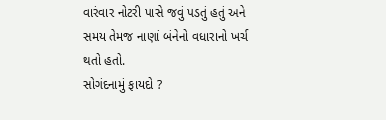વારંવાર નોટરી પાસે જવું પડતું હતું અને સમય તેમજ નાણાં બંનેનો વધારાનો ખર્ચ થતો હતો.
સોગંદનામું ફાયદો ?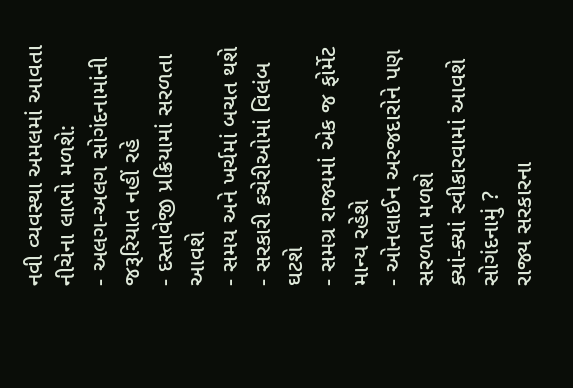નવી વ્યવસ્થા અમલમાં આવતા નીચેના લાભો મળશે:
- અલગ-અલગ સોગંદનામાંની જરૂરિયાત નહીં રહે
- દસ્તાવેજી પ્રક્રિયામાં સરળતા આવશે
- સમય અને ખર્ચમાં બચત થશે
- સરકારી કચેરીઓમાં વિલંબ ઘટશે
- સમગ્ર રાજ્યમાં એક જ ફોર્મેટ માન્ય રહેશે
- ઓનલાઈન અરજદારોને પણ સરળતા મળશે
ક્યાં-ક્યાં સ્વીકારવામાં આવશે સોગંદનામું ?
રાજ્ય સરકારના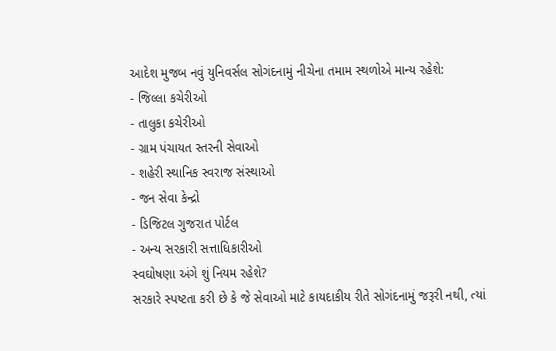આદેશ મુજબ નવું યુનિવર્સલ સોગંદનામું નીચેના તમામ સ્થળોએ માન્ય રહેશે:
- જિલ્લા કચેરીઓ
- તાલુકા કચેરીઓ
- ગ્રામ પંચાયત સ્તરની સેવાઓ
- શહેરી સ્થાનિક સ્વરાજ સંસ્થાઓ
- જન સેવા કેન્દ્રો
- ડિજિટલ ગુજરાત પોર્ટલ
- અન્ય સરકારી સત્તાધિકારીઓ
સ્વઘોષણા અંગે શું નિયમ રહેશે?
સરકારે સ્પષ્ટતા કરી છે કે જે સેવાઓ માટે કાયદાકીય રીતે સોગંદનામું જરૂરી નથી, ત્યાં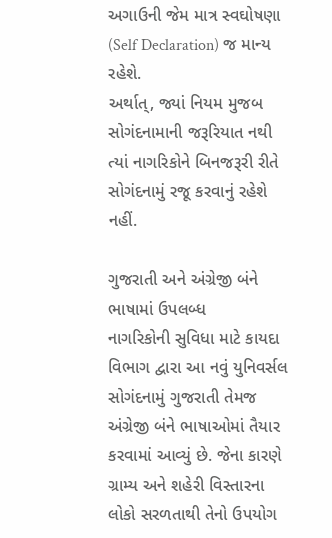અગાઉની જેમ માત્ર સ્વઘોષણા (Self Declaration) જ માન્ય રહેશે.
અર્થાત્, જ્યાં નિયમ મુજબ સોગંદનામાની જરૂરિયાત નથી ત્યાં નાગરિકોને બિનજરૂરી રીતે સોગંદનામું રજૂ કરવાનું રહેશે નહીં.

ગુજરાતી અને અંગ્રેજી બંને ભાષામાં ઉપલબ્ધ
નાગરિકોની સુવિધા માટે કાયદા વિભાગ દ્વારા આ નવું યુનિવર્સલ સોગંદનામું ગુજરાતી તેમજ અંગ્રેજી બંને ભાષાઓમાં તૈયાર કરવામાં આવ્યું છે. જેના કારણે ગ્રામ્ય અને શહેરી વિસ્તારના લોકો સરળતાથી તેનો ઉપયોગ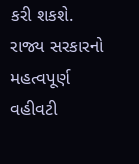કરી શકશે.
રાજ્ય સરકારનો મહત્વપૂર્ણ વહીવટી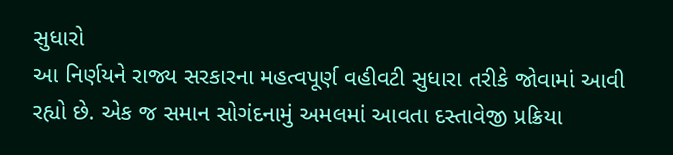સુધારો
આ નિર્ણયને રાજ્ય સરકારના મહત્વપૂર્ણ વહીવટી સુધારા તરીકે જોવામાં આવી રહ્યો છે. એક જ સમાન સોગંદનામું અમલમાં આવતા દસ્તાવેજી પ્રક્રિયા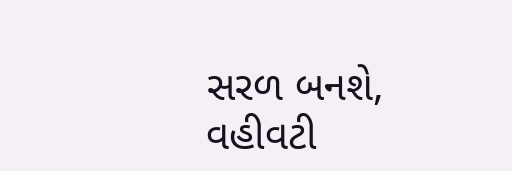સરળ બનશે, વહીવટી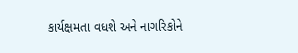કાર્યક્ષમતા વધશે અને નાગરિકોને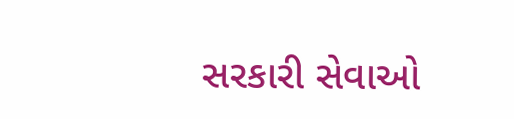સરકારી સેવાઓ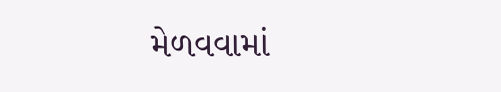મેળવવામાં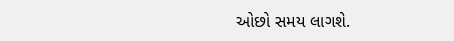ઓછો સમય લાગશે.